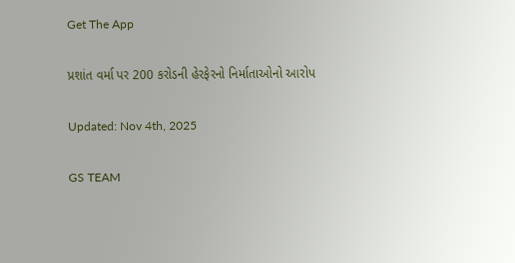Get The App

પ્રશાંત વર્મા પર 200 કરોડની હેરફેરનો નિર્માતાઓનો આરોપ

Updated: Nov 4th, 2025

GS TEAM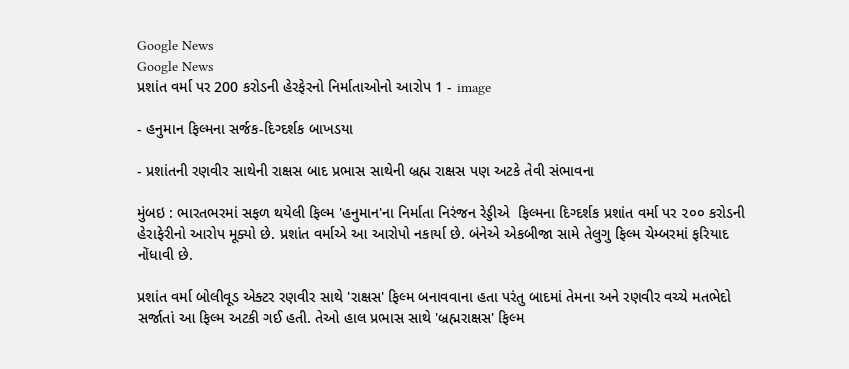Google News
Google News
પ્રશાંત વર્મા પર 200 કરોડની હેરફેરનો નિર્માતાઓનો આરોપ 1 - image

- હનુમાન ફિલ્મના સર્જક-દિગ્દર્શક બાખડયા

- પ્રશાંતની રણવીર સાથેની રાક્ષસ બાદ પ્રભાસ સાથેની બ્રહ્મ રાક્ષસ પણ અટકે તેવી સંભાવના

મુંબઇ : ભારતભરમાં સફળ થયેલી ફિલ્મ 'હનુમાન'ના નિર્માતા નિરંજન રેડ્ડીએ  ફિલ્મના દિગ્દર્શક પ્રશાંત વર્મા પર ૨૦૦ કરોડની હેરાફેરીનો આરોપ મૂક્યો છે. પ્રશાંત વર્માએ આ આરોપો નકાર્યા છે. બંનેએ એકબીજા સામે તેલુગુ ફિલ્મ ચેમ્બરમાં ફરિયાદ નોંધાવી છે.

પ્રશાંત વર્મા બોલીવૂડ એક્ટર રણવીર સાથે 'રાક્ષસ' ફિલ્મ બનાવવાના હતા પરંતુ બાદમાં તેમના અને રણવીર વચ્ચે મતભેદો સર્જાતાં આ ફિલ્મ અટકી ગઈ હતી. તેઓ હાલ પ્રભાસ સાથે 'બ્રહ્મરાક્ષસ' ફિલ્મ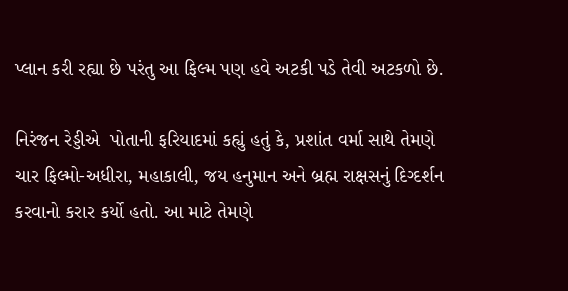પ્લાન કરી રહ્યા છે પરંતુ આ ફિલ્મ પણ હવે અટકી પડે તેવી અટકળો છે.

નિરંજન રેડ્ડીએ  પોતાની ફરિયાદમાં કહ્યું હતું કે, પ્રશાંત વર્મા સાથે તેમણે   ચાર ફિલ્મો-અધીરા, મહાકાલી, જય હનુમાન અને બ્રહ્મ રાક્ષસનું દિગ્દર્શન કરવાનો કરાર કર્યો હતો. આ માટે તેમણે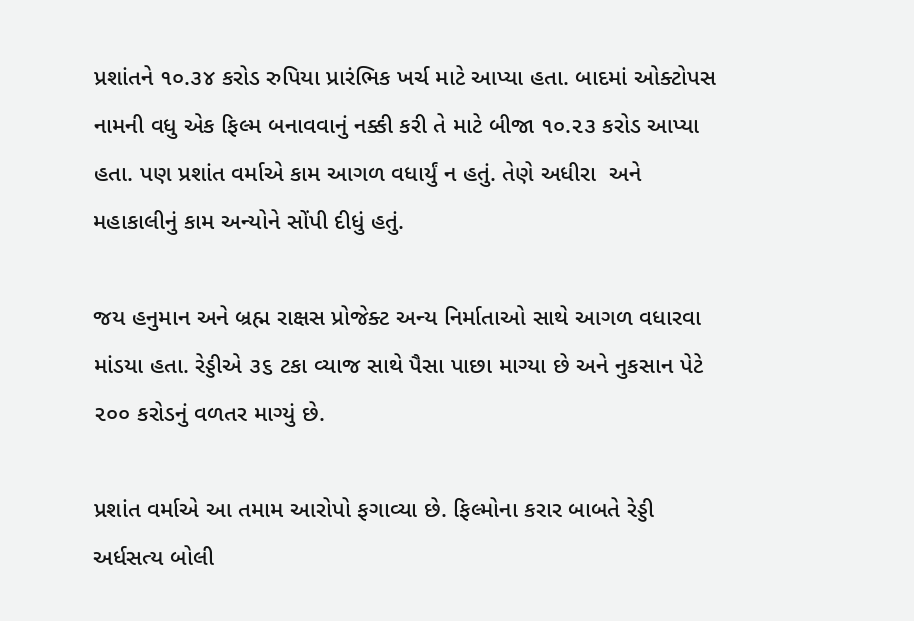પ્રશાંતને ૧૦.૩૪ કરોડ રુપિયા પ્રારંભિક ખર્ચ માટે આપ્યા હતા. બાદમાં ઓક્ટોપસ નામની વધુ એક ફિલ્મ બનાવવાનું નક્કી કરી તે માટે બીજા ૧૦.૨૩ કરોડ આપ્યા હતા. પણ પ્રશાંત વર્માએ કામ આગળ વધાર્યું ન હતું. તેણે અધીરા  અને મહાકાલીનું કામ અન્યોને સોંપી દીધું હતું.

જય હનુમાન અને બ્રહ્મ રાક્ષસ પ્રોજેક્ટ અન્ય નિર્માતાઓ સાથે આગળ વધારવા માંડયા હતા. રેડ્ડીએ ૩૬ ટકા વ્યાજ સાથે પૈસા પાછા માગ્યા છે અને નુકસાન પેટે ૨૦૦ કરોડનું વળતર માગ્યું છે.

પ્રશાંત વર્માએ આ તમામ આરોપો ફગાવ્યા છે. ફિલ્મોના કરાર બાબતે રેડ્ડી અર્ધસત્ય બોલી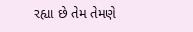રહ્યા છે તેમ તેમણે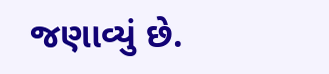જણાવ્યું છે.